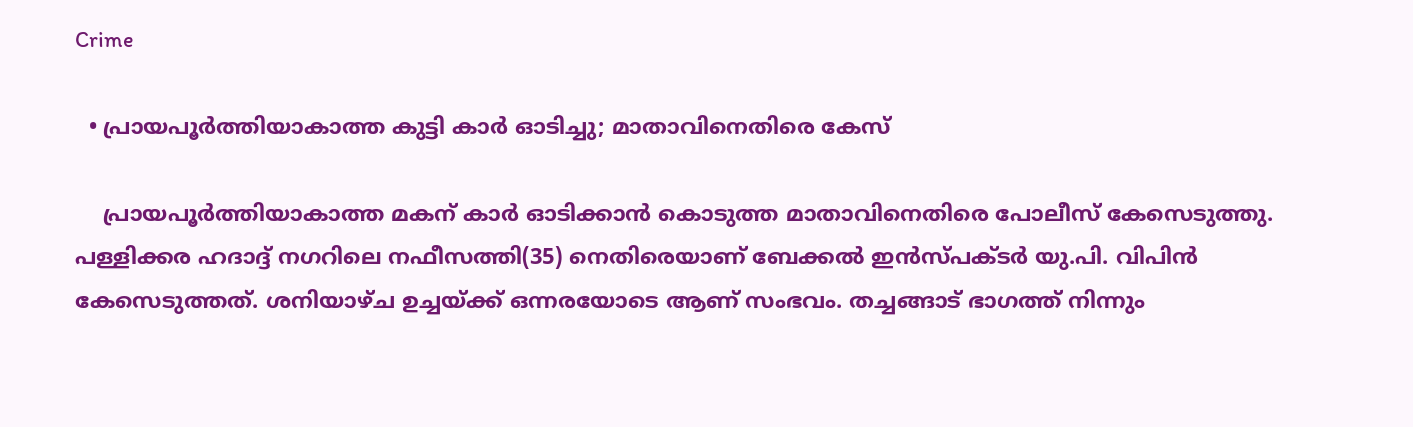Crime

  • പ്രായപൂര്‍ത്തിയാകാത്ത കുട്ടി കാര്‍ ഓടിച്ചു; മാതാവിനെതിരെ കേസ്

    പ്രായപൂര്‍ത്തിയാകാത്ത മകന് കാര്‍ ഓടിക്കാന്‍ കൊടുത്ത മാതാവിനെതിരെ പോലീസ് കേസെടുത്തു. പള്ളിക്കര ഹദാദ്ദ് നഗറിലെ നഫീസത്തി(35) നെതിരെയാണ് ബേക്കല്‍ ഇന്‍സ്പക്ടര്‍ യു.പി. വിപിന്‍ കേസെടുത്തത്. ശനിയാഴ്ച ഉച്ചയ്ക്ക് ഒന്നരയോടെ ആണ് സംഭവം. തച്ചങ്ങാട് ഭാഗത്ത് നിന്നും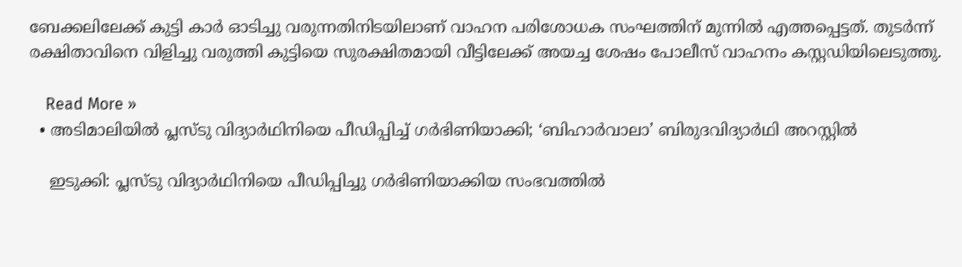ബേക്കലിലേക്ക് കുട്ടി കാര്‍ ഓടിച്ചു വരുന്നതിനിടയിലാണ് വാഹന പരിശോധക സംഘത്തിന് മുന്നില്‍ എത്തപ്പെട്ടത്. തുടര്‍ന്ന് രക്ഷിതാവിനെ വിളിച്ചു വരുത്തി കുട്ടിയെ സുരക്ഷിതമായി വീട്ടിലേക്ക് അയച്ച ശേഷം പോലീസ് വാഹനം കസ്റ്റഡിയിലെടുത്തു.

    Read More »
  • അടിമാലിയില്‍ പ്ലസ്ടു വിദ്യാര്‍ഥിനിയെ പീഡിപ്പിച്ച് ഗര്‍ഭിണിയാക്കി; ‘ബിഹാര്‍വാലാ’ ബിരുദവിദ്യാര്‍ഥി അറസ്റ്റില്‍

    ഇടുക്കി: പ്ലസ്ടു വിദ്യാര്‍ഥിനിയെ പീഡിപ്പിച്ചു ഗര്‍ഭിണിയാക്കിയ സംഭവത്തില്‍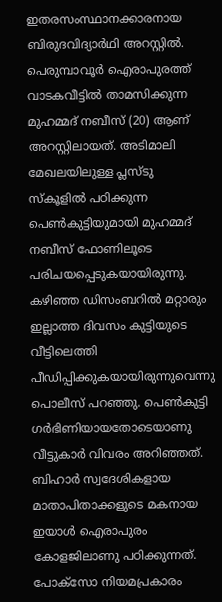ഇതരസംസ്ഥാനക്കാരനായ ബിരുദവിദ്യാര്‍ഥി അറസ്റ്റില്‍. പെരുമ്പാവൂര്‍ ഐരാപുരത്ത് വാടകവീട്ടില്‍ താമസിക്കുന്ന മുഹമ്മദ് നബീസ് (20) ആണ് അറസ്റ്റിലായത്. അടിമാലി മേഖലയിലുള്ള പ്ലസ്ടു സ്‌കൂളില്‍ പഠിക്കുന്ന പെണ്‍കുട്ടിയുമായി മുഹമ്മദ് നബീസ് ഫോണിലൂടെ പരിചയപ്പെടുകയായിരുന്നു. കഴിഞ്ഞ ഡിസംബറില്‍ മറ്റാരും ഇല്ലാത്ത ദിവസം കുട്ടിയുടെ വീട്ടിലെത്തി പീഡിപ്പിക്കുകയായിരുന്നുവെന്നു പൊലീസ് പറഞ്ഞു. പെണ്‍കുട്ടി ഗര്‍ഭിണിയായതോടെയാണു വീട്ടുകാര്‍ വിവരം അറിഞ്ഞത്. ബിഹാര്‍ സ്വദേശികളായ മാതാപിതാക്കളുടെ മകനായ ഇയാള്‍ ഐരാപുരം കോളജിലാണു പഠിക്കുന്നത്. പോക്‌സോ നിയമപ്രകാരം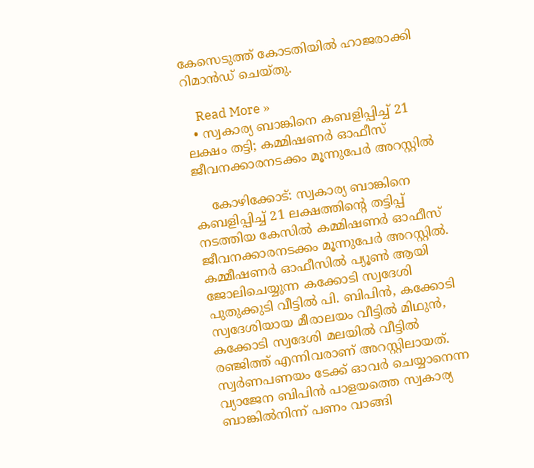കേസെടുത്ത് കോടതിയില്‍ ഹാജരാക്കി റിമാന്‍ഡ് ചെയ്തു.

    Read More »
  • സ്വകാര്യ ബാങ്കിനെ കബളിപ്പിച്ച് 21 ലക്ഷം തട്ടി; കമ്മിഷണര്‍ ഓഫീസ് ജീവനക്കാരനടക്കം മൂന്നുപേര്‍ അറസ്റ്റില്‍

    കോഴിക്കോട്: സ്വകാര്യ ബാങ്കിനെ കബളിപ്പിച്ച് 21 ലക്ഷത്തിന്റെ തട്ടിപ്പ് നടത്തിയ കേസില്‍ കമ്മിഷണര്‍ ഓഫീസ് ജീവനക്കാരനടക്കം മൂന്നുപേര്‍ അറസ്റ്റില്‍. കമ്മീഷണര്‍ ഓഫീസില്‍ പ്യൂണ്‍ ആയി ജോലിചെയ്യുന്ന കക്കോടി സ്വദേശി പുതുക്കുടി വീട്ടില്‍ പി. ബിപിന്‍, കക്കോടി സ്വദേശിയായ മീരാലയം വീട്ടില്‍ മിഥുന്‍, കക്കോടി സ്വദേശി മലയില്‍ വീട്ടില്‍ രഞ്ജിത്ത് എന്നിവരാണ് അറസ്റ്റിലായത്. സ്വര്‍ണപണയം ടേക്ക് ഓവര്‍ ചെയ്യാനെന്ന വ്യാജേന ബിപിന്‍ പാളയത്തെ സ്വകാര്യ ബാങ്കില്‍നിന്ന് പണം വാങ്ങി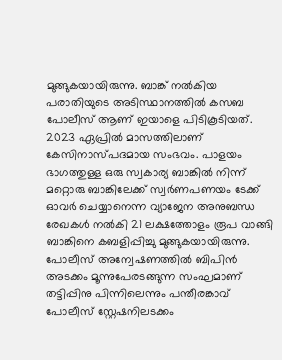മുങ്ങുകയായിരുന്നു. ബാങ്ക് നല്‍കിയ പരാതിയുടെ അടിസ്ഥാനത്തില്‍ കസബ പോലീസ് ആണ് ഇയാളെ പിടികൂടിയത്. 2023 ഏപ്രില്‍ മാസത്തിലാണ് കേസിനാസ്പദമായ സംഭവം. പാളയം ഭാഗത്തുള്ള ഒരു സ്വകാര്യ ബാങ്കില്‍ നിന്ന് മറ്റൊരു ബാങ്കിലേക്ക് സ്വര്‍ണപണയം ടേക്ക് ഓവര്‍ ചെയ്യാനെന്ന വ്യാജേന അനുബന്ധ രേഖകള്‍ നല്‍കി 21 ലക്ഷത്തോളം രൂപ വാങ്ങി ബാങ്കിനെ കബളിപ്പിച്ചു മുങ്ങുകയായിരുന്നു. പോലീസ് അന്വേഷണത്തില്‍ ബിപിന്‍ അടക്കം മൂന്നുപേരടങ്ങുന്ന സംഘമാണ് തട്ടിപ്പിനു പിന്നിലെന്നും പന്തീരങ്കാവ് പോലീസ് സ്റ്റേഷനിലടക്കം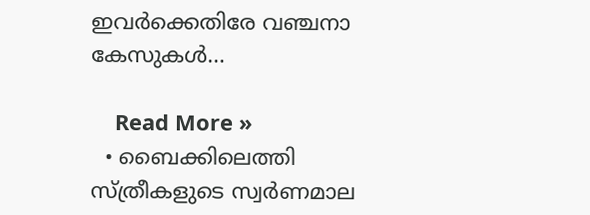ഇവര്‍ക്കെതിരേ വഞ്ചനാ കേസുകള്‍…

    Read More »
  • ബൈക്കിലെത്തി സ്ത്രീകളുടെ സ്വര്‍ണമാല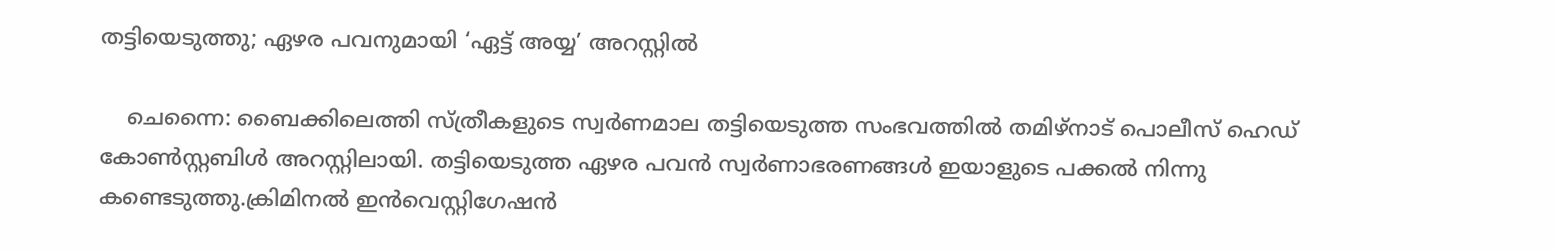തട്ടിയെടുത്തു; ഏഴര പവനുമായി ‘ഏട്ട് അയ്യ’ അറസ്റ്റില്‍

    ചെന്നൈ: ബൈക്കിലെത്തി സ്ത്രീകളുടെ സ്വര്‍ണമാല തട്ടിയെടുത്ത സംഭവത്തില്‍ തമിഴ്‌നാട് പൊലീസ് ഹെഡ് കോണ്‍സ്റ്റബിള്‍ അറസ്റ്റിലായി. തട്ടിയെടുത്ത ഏഴര പവന്‍ സ്വര്‍ണാഭരണങ്ങള്‍ ഇയാളുടെ പക്കല്‍ നിന്നു കണ്ടെടുത്തു.ക്രിമിനല്‍ ഇന്‍വെസ്റ്റിഗേഷന്‍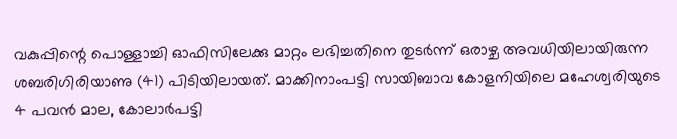വകുപ്പിന്റെ പൊള്ളാച്ചി ഓഫിസിലേക്കു മാറ്റം ലഭിച്ചതിനെ തുടര്‍ന്ന് ഒരാഴ്ച അവധിയിലായിരുന്ന ശബരിഗിരിയാണു (41) പിടിയിലായത്. മാക്കിനാംപട്ടി സായിബാവ കോളനിയിലെ മഹേശ്വരിയുടെ 4 പവന്‍ മാല, കോലാര്‍പട്ടി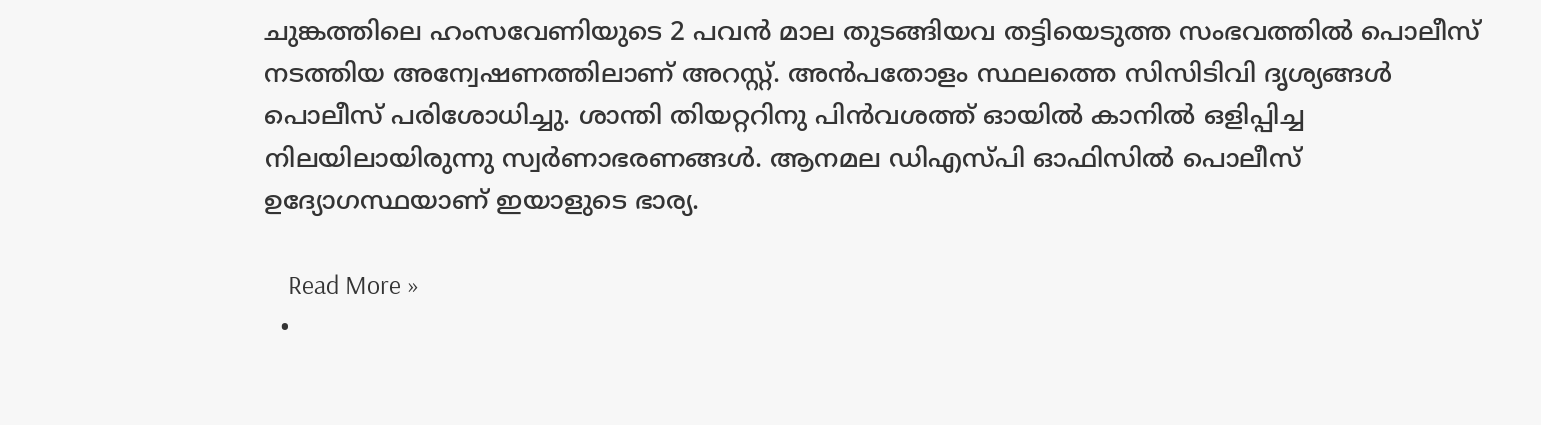ചുങ്കത്തിലെ ഹംസവേണിയുടെ 2 പവന്‍ മാല തുടങ്ങിയവ തട്ടിയെടുത്ത സംഭവത്തില്‍ പൊലീസ് നടത്തിയ അന്വേഷണത്തിലാണ് അറസ്റ്റ്. അന്‍പതോളം സ്ഥലത്തെ സിസിടിവി ദൃശ്യങ്ങള്‍ പൊലീസ് പരിശോധിച്ചു. ശാന്തി തിയറ്ററിനു പിന്‍വശത്ത് ഓയില്‍ കാനില്‍ ഒളിപ്പിച്ച നിലയിലായിരുന്നു സ്വര്‍ണാഭരണങ്ങള്‍. ആനമല ഡിഎസ്പി ഓഫിസില്‍ പൊലീസ് ഉദ്യോഗസ്ഥയാണ് ഇയാളുടെ ഭാര്യ.

    Read More »
  •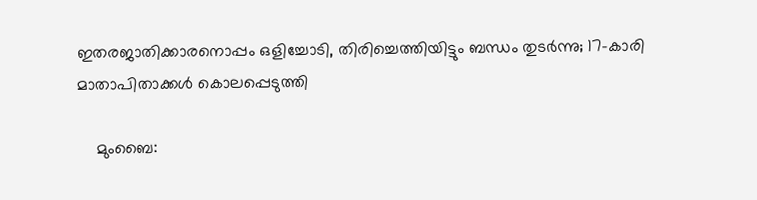ഇതരജാതിക്കാരനൊപ്പം ഒളിച്ചോടി, തിരിച്ചെത്തിയിട്ടും ബന്ധം തുടര്‍ന്നു; 17-കാരി മാതാപിതാക്കള്‍ കൊലപ്പെടുത്തി

    മുംബൈ: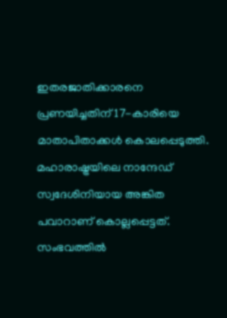ഇതരജാതിക്കാരനെ പ്രണയിച്ചതിന് 17-കാരിയെ മാതാപിതാക്കള്‍ കൊലപ്പെടുത്തി. മഹാരാഷ്ട്രയിലെ നാന്ദേഡ് സ്വദേശിനിയായ അങ്കിത പവാറാണ് കൊല്ലപ്പെട്ടത്. സംഭവത്തില്‍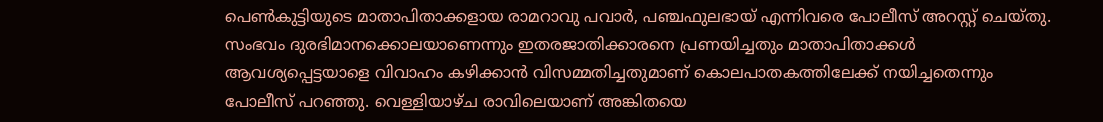പെണ്‍കുട്ടിയുടെ മാതാപിതാക്കളായ രാമറാവു പവാര്‍, പഞ്ചഫുലഭായ് എന്നിവരെ പോലീസ് അറസ്റ്റ് ചെയ്തു. സംഭവം ദുരഭിമാനക്കൊലയാണെന്നും ഇതരജാതിക്കാരനെ പ്രണയിച്ചതും മാതാപിതാക്കള്‍ ആവശ്യപ്പെട്ടയാളെ വിവാഹം കഴിക്കാന്‍ വിസമ്മതിച്ചതുമാണ് കൊലപാതകത്തിലേക്ക് നയിച്ചതെന്നും പോലീസ് പറഞ്ഞു. വെള്ളിയാഴ്ച രാവിലെയാണ് അങ്കിതയെ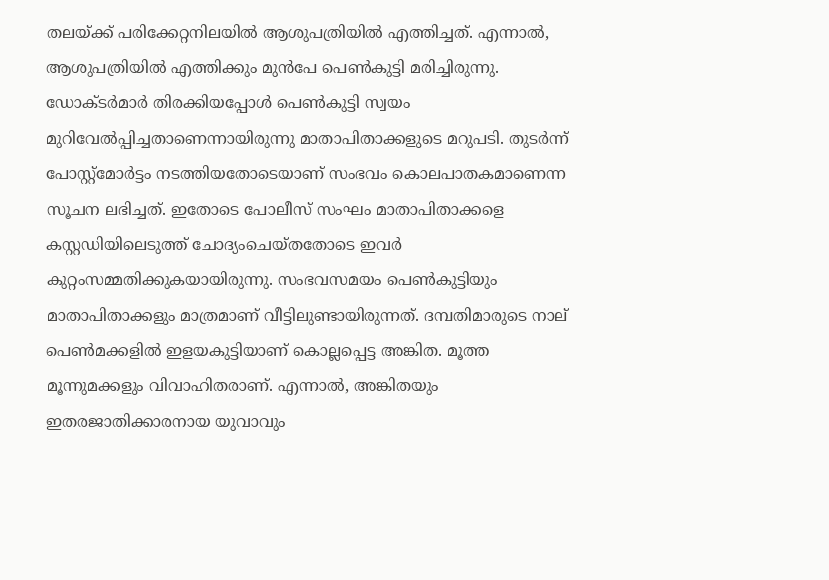തലയ്ക്ക് പരിക്കേറ്റനിലയില്‍ ആശുപത്രിയില്‍ എത്തിച്ചത്. എന്നാല്‍, ആശുപത്രിയില്‍ എത്തിക്കും മുന്‍പേ പെണ്‍കുട്ടി മരിച്ചിരുന്നു. ഡോക്ടര്‍മാര്‍ തിരക്കിയപ്പോള്‍ പെണ്‍കുട്ടി സ്വയം മുറിവേല്‍പ്പിച്ചതാണെന്നായിരുന്നു മാതാപിതാക്കളുടെ മറുപടി. തുടര്‍ന്ന് പോസ്റ്റ്മോര്‍ട്ടം നടത്തിയതോടെയാണ് സംഭവം കൊലപാതകമാണെന്ന സൂചന ലഭിച്ചത്. ഇതോടെ പോലീസ് സംഘം മാതാപിതാക്കളെ കസ്റ്റഡിയിലെടുത്ത് ചോദ്യംചെയ്തതോടെ ഇവര്‍ കുറ്റംസമ്മതിക്കുകയായിരുന്നു. സംഭവസമയം പെണ്‍കുട്ടിയും മാതാപിതാക്കളും മാത്രമാണ് വീട്ടിലുണ്ടായിരുന്നത്. ദമ്പതിമാരുടെ നാല് പെണ്‍മക്കളില്‍ ഇളയകുട്ടിയാണ് കൊല്ലപ്പെട്ട അങ്കിത. മൂത്ത മൂന്നുമക്കളും വിവാഹിതരാണ്. എന്നാല്‍, അങ്കിതയും ഇതരജാതിക്കാരനായ യുവാവും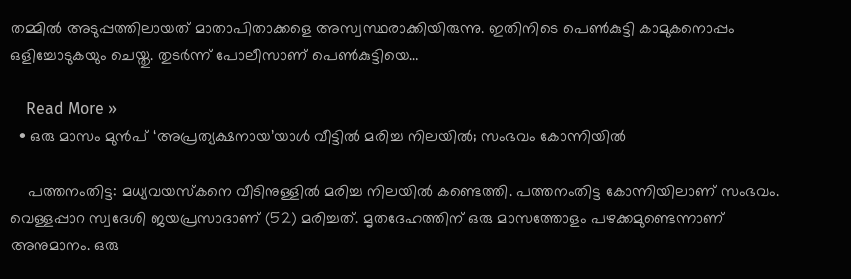തമ്മില്‍ അടുപ്പത്തിലായത് മാതാപിതാക്കളെ അസ്വസ്ഥരാക്കിയിരുന്നു. ഇതിനിടെ പെണ്‍കുട്ടി കാമുകനൊപ്പം ഒളിച്ചോടുകയും ചെയ്തു. തുടര്‍ന്ന് പോലീസാണ് പെണ്‍കുട്ടിയെ…

    Read More »
  • ഒരു മാസം മുന്‍പ് ‘അപ്രത്യക്ഷനായ’യാള്‍ വീട്ടില്‍ മരിച്ച നിലയില്‍; സംഭവം കോന്നിയില്‍

    പത്തനംതിട്ട: മധ്യവയസ്‌കനെ വീടിനുള്ളില്‍ മരിച്ച നിലയില്‍ കണ്ടെത്തി. പത്തനംതിട്ട കോന്നിയിലാണ് സംഭവം. വെള്ളപ്പാറ സ്വദേശി ജയപ്രസാദാണ് (52) മരിച്ചത്. മൃതദേഹത്തിന് ഒരു മാസത്തോളം പഴക്കമുണ്ടെന്നാണ് അനുമാനം. ഒരു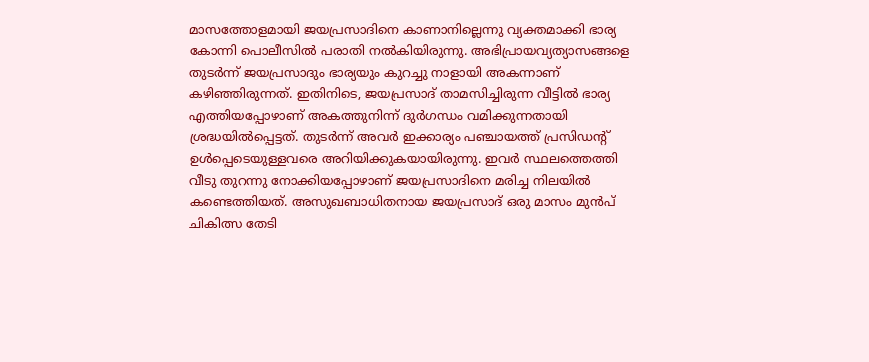മാസത്തോളമായി ജയപ്രസാദിനെ കാണാനില്ലെന്നു വ്യക്തമാക്കി ഭാര്യ കോന്നി പൊലീസില്‍ പരാതി നല്‍കിയിരുന്നു. അഭിപ്രായവ്യത്യാസങ്ങളെ തുടര്‍ന്ന് ജയപ്രസാദും ഭാര്യയും കുറച്ചു നാളായി അകന്നാണ് കഴിഞ്ഞിരുന്നത്. ഇതിനിടെ, ജയപ്രസാദ് താമസിച്ചിരുന്ന വീട്ടില്‍ ഭാര്യ എത്തിയപ്പോഴാണ് അകത്തുനിന്ന് ദുര്‍ഗന്ധം വമിക്കുന്നതായി ശ്രദ്ധയില്‍പ്പെട്ടത്. തുടര്‍ന്ന് അവര്‍ ഇക്കാര്യം പഞ്ചായത്ത് പ്രസിഡന്റ് ഉള്‍പ്പെടെയുള്ളവരെ അറിയിക്കുകയായിരുന്നു. ഇവര്‍ സ്ഥലത്തെത്തി വീടു തുറന്നു നോക്കിയപ്പോഴാണ് ജയപ്രസാദിനെ മരിച്ച നിലയില്‍ കണ്ടെത്തിയത്. അസുഖബാധിതനായ ജയപ്രസാദ് ഒരു മാസം മുന്‍പ് ചികിത്സ തേടി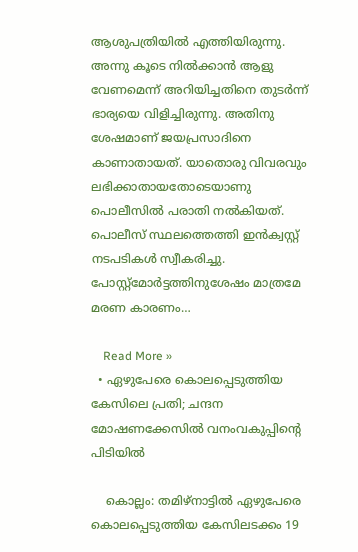ആശുപത്രിയില്‍ എത്തിയിരുന്നു. അന്നു കൂടെ നില്‍ക്കാന്‍ ആളു വേണമെന്ന് അറിയിച്ചതിനെ തുടര്‍ന്ന് ഭാര്യയെ വിളിച്ചിരുന്നു. അതിനു ശേഷമാണ് ജയപ്രസാദിനെ കാണാതായത്. യാതൊരു വിവരവും ലഭിക്കാതായതോടെയാണു പൊലീസില്‍ പരാതി നല്‍കിയത്. പൊലീസ് സ്ഥലത്തെത്തി ഇന്‍ക്വസ്റ്റ് നടപടികള്‍ സ്വീകരിച്ചു. പോസ്റ്റ്മോര്‍ട്ടത്തിനുശേഷം മാത്രമേ മരണ കാരണം…

    Read More »
  • ഏഴുപേരെ കൊലപ്പെടുത്തിയ കേസിലെ പ്രതി; ചന്ദന മോഷണക്കേസില്‍ വനംവകുപ്പിന്റെ പിടിയില്‍

    കൊല്ലം: തമിഴ്നാട്ടില്‍ ഏഴുപേരെ കൊലപ്പെടുത്തിയ കേസിലടക്കം 19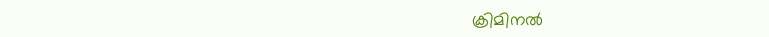ക്രിമിനല്‍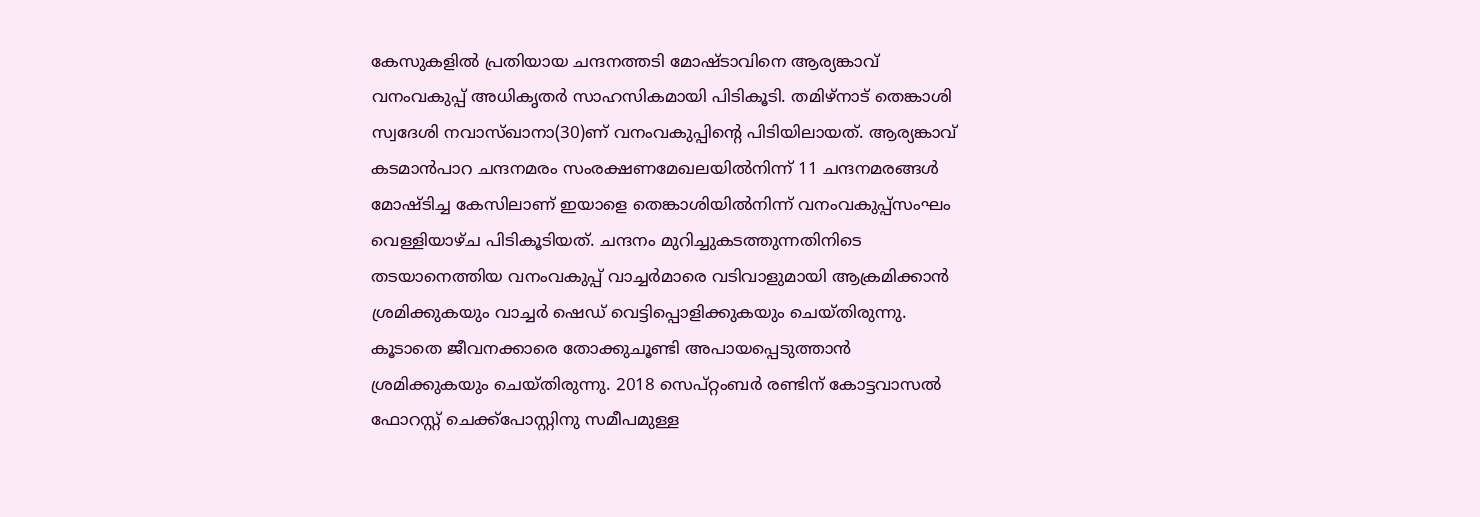കേസുകളില്‍ പ്രതിയായ ചന്ദനത്തടി മോഷ്ടാവിനെ ആര്യങ്കാവ് വനംവകുപ്പ് അധികൃതര്‍ സാഹസികമായി പിടികൂടി. തമിഴ്നാട് തെങ്കാശി സ്വദേശി നവാസ്ഖാനാ(30)ണ് വനംവകുപ്പിന്റെ പിടിയിലായത്. ആര്യങ്കാവ് കടമാന്‍പാറ ചന്ദനമരം സംരക്ഷണമേഖലയില്‍നിന്ന് 11 ചന്ദനമരങ്ങള്‍ മോഷ്ടിച്ച കേസിലാണ് ഇയാളെ തെങ്കാശിയില്‍നിന്ന് വനംവകുപ്പ്സംഘം വെള്ളിയാഴ്ച പിടികൂടിയത്. ചന്ദനം മുറിച്ചുകടത്തുന്നതിനിടെ തടയാനെത്തിയ വനംവകുപ്പ് വാച്ചര്‍മാരെ വടിവാളുമായി ആക്രമിക്കാന്‍ ശ്രമിക്കുകയും വാച്ചര്‍ ഷെഡ് വെട്ടിപ്പൊളിക്കുകയും ചെയ്തിരുന്നു. കൂടാതെ ജീവനക്കാരെ തോക്കുചൂണ്ടി അപായപ്പെടുത്താന്‍ ശ്രമിക്കുകയും ചെയ്തിരുന്നു. 2018 സെപ്റ്റംബര്‍ രണ്ടിന് കോട്ടവാസല്‍ ഫോറസ്റ്റ് ചെക്ക്‌പോസ്റ്റിനു സമീപമുള്ള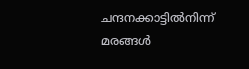ചന്ദനക്കാട്ടില്‍നിന്ന് മരങ്ങള്‍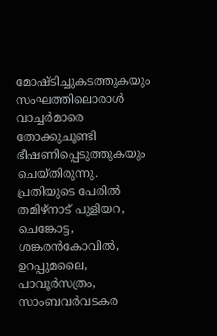മോഷ്ടിച്ചുകടത്തുകയും സംഘത്തിലൊരാള്‍ വാച്ചര്‍മാരെ തോക്കുചൂണ്ടി ഭീഷണിപ്പെടുത്തുകയും ചെയ്തിരുന്നു. പ്രതിയുടെ പേരില്‍ തമിഴ്‌നാട് പുളിയറ, ചെങ്കോട്ട, ശങ്കരന്‍കോവില്‍, ഉറപ്പുമലൈ, പാവൂര്‍സത്രം, സാംബവര്‍വടകര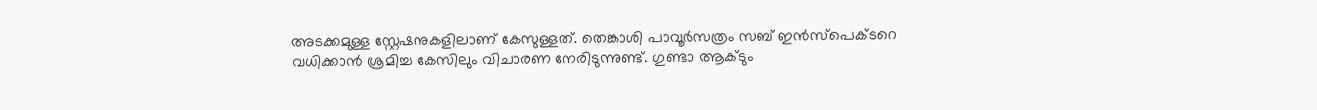അടക്കമുള്ള സ്റ്റേഷനുകളിലാണ് കേസുള്ളത്. തെങ്കാശി പാവൂര്‍സത്രം സബ് ഇന്‍സ്പെക്ടറെ വധിക്കാന്‍ ശ്രമിച്ച കേസിലും വിചാരണ നേരിടുന്നുണ്ട്. ഗുണ്ടാ ആക്ടും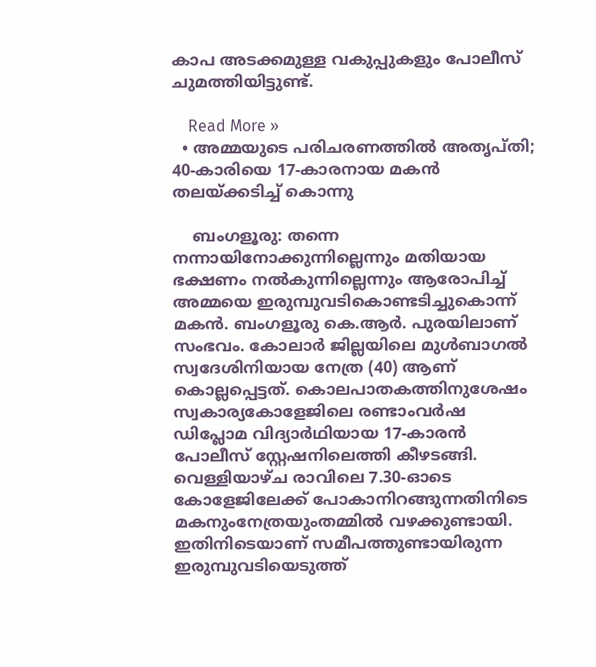കാപ അടക്കമുള്ള വകുപ്പുകളും പോലീസ് ചുമത്തിയിട്ടുണ്ട്.

    Read More »
  • അമ്മയുടെ പരിചരണത്തില്‍ അതൃപ്തി; 40-കാരിയെ 17-കാരനായ മകന്‍ തലയ്ക്കടിച്ച് കൊന്നു

    ബംഗളൂരു: തന്നെ നന്നായിനോക്കുന്നില്ലെന്നും മതിയായ ഭക്ഷണം നല്‍കുന്നില്ലെന്നും ആരോപിച്ച് അമ്മയെ ഇരുമ്പുവടികൊണ്ടടിച്ചുകൊന്ന് മകന്‍. ബംഗളൂരു കെ.ആര്‍. പുരയിലാണ് സംഭവം. കോലാര്‍ ജില്ലയിലെ മുള്‍ബാഗല്‍ സ്വദേശിനിയായ നേത്ര (40) ആണ് കൊല്ലപ്പെട്ടത്. കൊലപാതകത്തിനുശേഷം സ്വകാര്യകോളേജിലെ രണ്ടാംവര്‍ഷ ഡിപ്ലോമ വിദ്യാര്‍ഥിയായ 17-കാരന്‍ പോലീസ് സ്റ്റേഷനിലെത്തി കീഴടങ്ങി. വെള്ളിയാഴ്ച രാവിലെ 7.30-ഓടെ കോളേജിലേക്ക് പോകാനിറങ്ങുന്നതിനിടെ മകനുംനേത്രയുംതമ്മില്‍ വഴക്കുണ്ടായി. ഇതിനിടെയാണ് സമീപത്തുണ്ടായിരുന്ന ഇരുമ്പുവടിയെടുത്ത്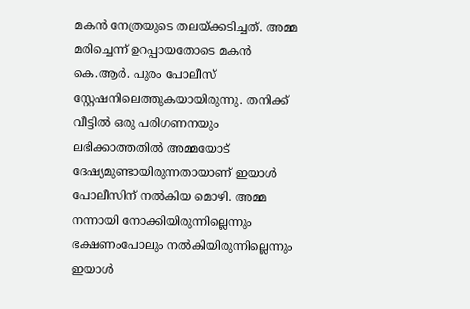മകന്‍ നേത്രയുടെ തലയ്ക്കടിച്ചത്. അമ്മ മരിച്ചെന്ന് ഉറപ്പായതോടെ മകന്‍ കെ.ആര്‍. പുരം പോലീസ് സ്റ്റേഷനിലെത്തുകയായിരുന്നു. തനിക്ക് വീട്ടില്‍ ഒരു പരിഗണനയും ലഭിക്കാത്തതില്‍ അമ്മയോട് ദേഷ്യമുണ്ടായിരുന്നതായാണ് ഇയാള്‍ പോലീസിന് നല്‍കിയ മൊഴി. അമ്മ നന്നായി നോക്കിയിരുന്നില്ലെന്നും ഭക്ഷണംപോലും നല്‍കിയിരുന്നില്ലെന്നും ഇയാള്‍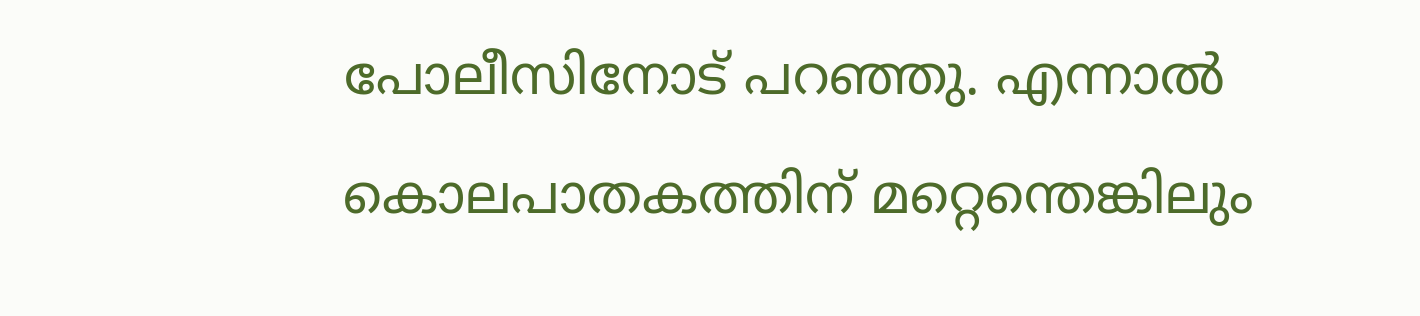പോലീസിനോട് പറഞ്ഞു. എന്നാല്‍ കൊലപാതകത്തിന് മറ്റെന്തെങ്കിലും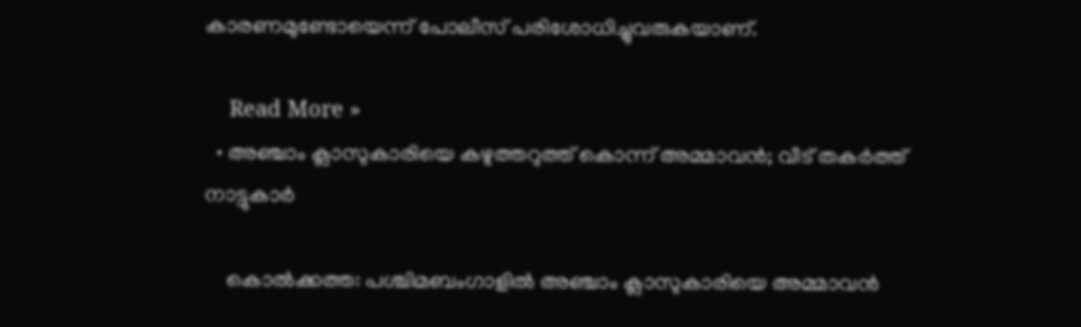കാരണമുണ്ടോയെന്ന് പോലീസ് പരിശോധിച്ചുവരുകയാണ്.

    Read More »
  • അഞ്ചാം ക്ലാസുകാരിയെ കഴുത്തറുത്ത് കൊന്ന് അമ്മാവന്‍; വീട് തകര്‍ത്ത് നാട്ടുകാര്‍

    കൊല്‍ക്കത്ത: പശ്ചിമബംഗാളില്‍ അഞ്ചാം ക്ലാസുകാരിയെ അമ്മാവന്‍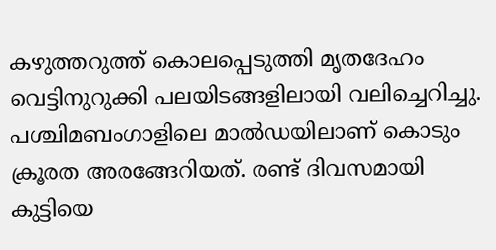കഴുത്തറുത്ത് കൊലപ്പെടുത്തി മൃതദേഹം വെട്ടിനുറുക്കി പലയിടങ്ങളിലായി വലിച്ചെറിച്ചു. പശ്ചിമബംഗാളിലെ മാല്‍ഡയിലാണ് കൊടും ക്രൂരത അരങ്ങേറിയത്. രണ്ട് ദിവസമായി കുട്ടിയെ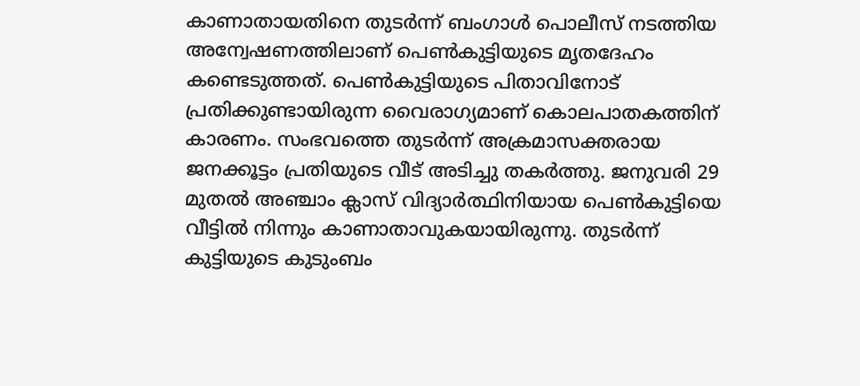കാണാതായതിനെ തുടര്‍ന്ന് ബംഗാള്‍ പൊലീസ് നടത്തിയ അന്വേഷണത്തിലാണ് പെണ്‍കുട്ടിയുടെ മൃതദേഹം കണ്ടെടുത്തത്. പെണ്‍കുട്ടിയുടെ പിതാവിനോട് പ്രതിക്കുണ്ടായിരുന്ന വൈരാഗ്യമാണ് കൊലപാതകത്തിന് കാരണം. സംഭവത്തെ തുടര്‍ന്ന് അക്രമാസക്തരായ ജനക്കൂട്ടം പ്രതിയുടെ വീട് അടിച്ചു തകര്‍ത്തു. ജനുവരി 29 മുതല്‍ അഞ്ചാം ക്ലാസ് വിദ്യാര്‍ത്ഥിനിയായ പെണ്‍കുട്ടിയെ വീട്ടില്‍ നിന്നും കാണാതാവുകയായിരുന്നു. തുടര്‍ന്ന് കുട്ടിയുടെ കുടുംബം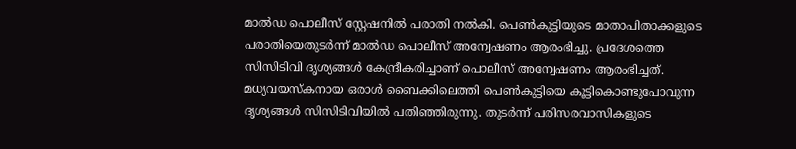മാല്‍ഡ പൊലീസ് സ്റ്റേഷനില്‍ പരാതി നല്‍കി. പെണ്‍കുട്ടിയുടെ മാതാപിതാക്കളുടെ പരാതിയെതുടര്‍ന്ന് മാല്‍ഡ പൊലീസ് അന്വേഷണം ആരംഭിച്ചു. പ്രദേശത്തെ സിസിടിവി ദൃശ്യങ്ങള്‍ കേന്ദ്രീകരിച്ചാണ് പൊലീസ് അന്വേഷണം ആരംഭിച്ചത്. മധ്യവയസ്‌കനായ ഒരാള്‍ ബൈക്കിലെത്തി പെണ്‍കുട്ടിയെ കൂട്ടികൊണ്ടുപോവുന്ന ദൃശ്യങ്ങള്‍ സിസിടിവിയില്‍ പതിഞ്ഞിരുന്നു. തുടര്‍ന്ന് പരിസരവാസികളുടെ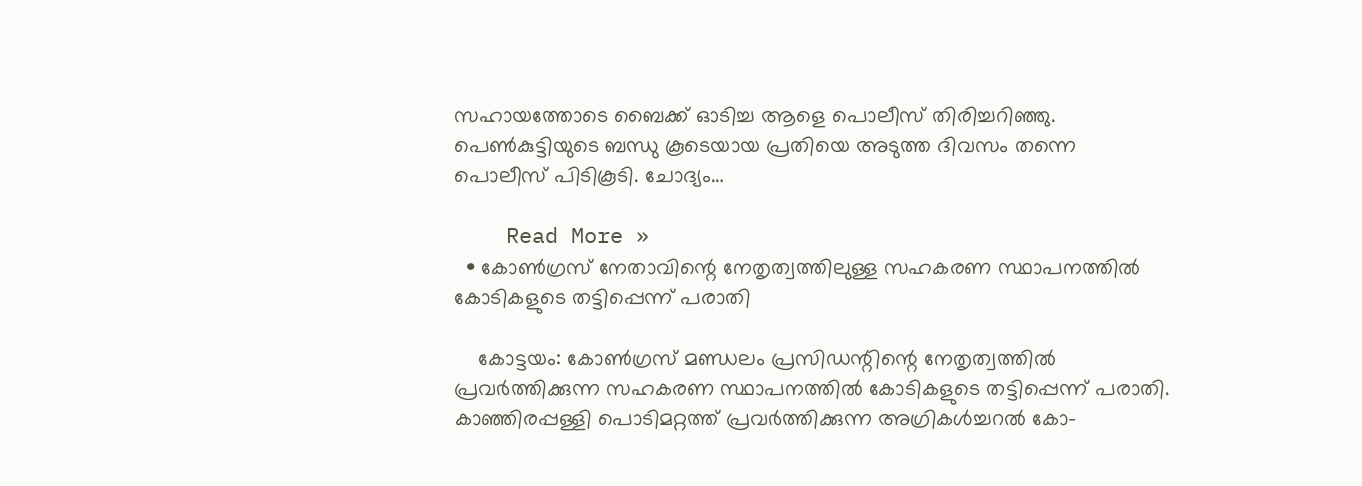സഹായത്തോടെ ബൈക്ക് ഓടിച്ച ആളെ പൊലീസ് തിരിച്ചറിഞ്ഞു. പെണ്‍കുട്ടിയുടെ ബന്ധു കൂടെയായ പ്രതിയെ അടുത്ത ദിവസം തന്നെ പൊലീസ് പിടികൂടി. ചോദ്യം…

    Read More »
  • കോണ്‍ഗ്രസ് നേതാവിന്റെ നേതൃത്വത്തിലുള്ള സഹകരണ സ്ഥാപനത്തില്‍ കോടികളുടെ തട്ടിപ്പെന്ന് പരാതി

    കോട്ടയം: കോണ്‍ഗ്രസ് മണ്ഡലം പ്രസിഡന്റിന്റെ നേതൃത്വത്തില്‍ പ്രവര്‍ത്തിക്കുന്ന സഹകരണ സ്ഥാപനത്തില്‍ കോടികളുടെ തട്ടിപ്പെന്ന് പരാതി. കാഞ്ഞിരപ്പള്ളി പൊടിമറ്റത്ത് പ്രവര്‍ത്തിക്കുന്ന അഗ്രികള്‍ച്ചറല്‍ കോ-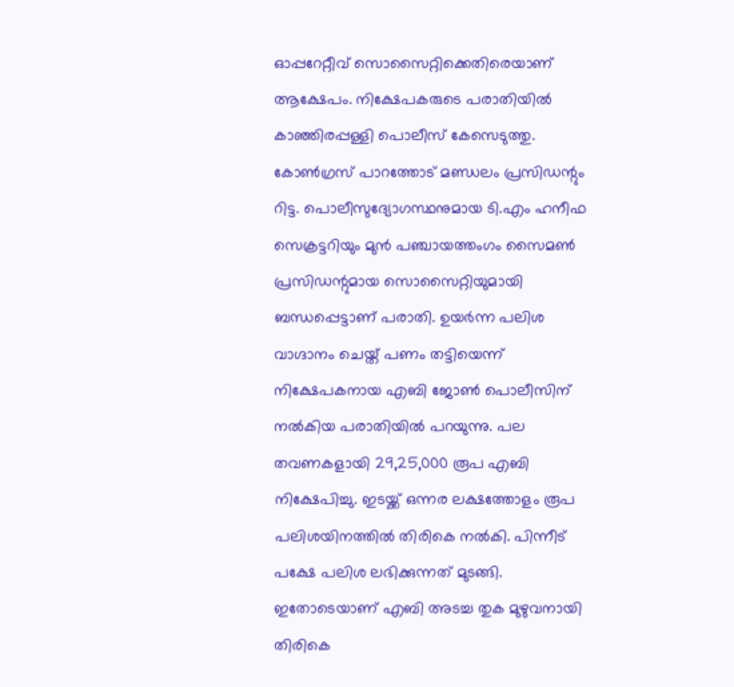ഓപ്പറേറ്റീവ് സൊസൈറ്റിക്കെതിരെയാണ് ആക്ഷേപം. നിക്ഷേപകരുടെ പരാതിയില്‍ കാഞ്ഞിരപ്പള്ളി പൊലീസ് കേസെടുത്തു. കോണ്‍ഗ്രസ് പാറത്തോട് മണ്ഡലം പ്രസിഡന്റും റിട്ട. പൊലീസുദ്യോഗസ്ഥനുമായ ടി.എം ഹനീഫ സെക്രട്ടറിയും മുന്‍ പഞ്ചായത്തംഗം സൈമണ്‍ പ്രസിഡന്റുമായ സൊസൈറ്റിയുമായി ബന്ധപ്പെട്ടാണ് പരാതി. ഉയര്‍ന്ന പലിശ വാഗ്ദാനം ചെയ്ത് പണം തട്ടിയെന്ന് നിക്ഷേപകനായ എബി ജോണ്‍ പൊലീസിന് നല്‍കിയ പരാതിയില്‍ പറയുന്നു. പല തവണകളായി 29,25,000 രൂപ എബി നിക്ഷേപിച്ചു. ഇടയ്ക്ക് ഒന്നര ലക്ഷത്തോളം രൂപ പലിശയിനത്തില്‍ തിരികെ നല്‍കി. പിന്നീട് പക്ഷേ പലിശ ലഭിക്കുന്നത് മുടങ്ങി. ഇതോടെയാണ് എബി അടച്ച തുക മുഴുവനായി തിരികെ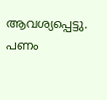ആവശ്യപ്പെട്ടു. പണം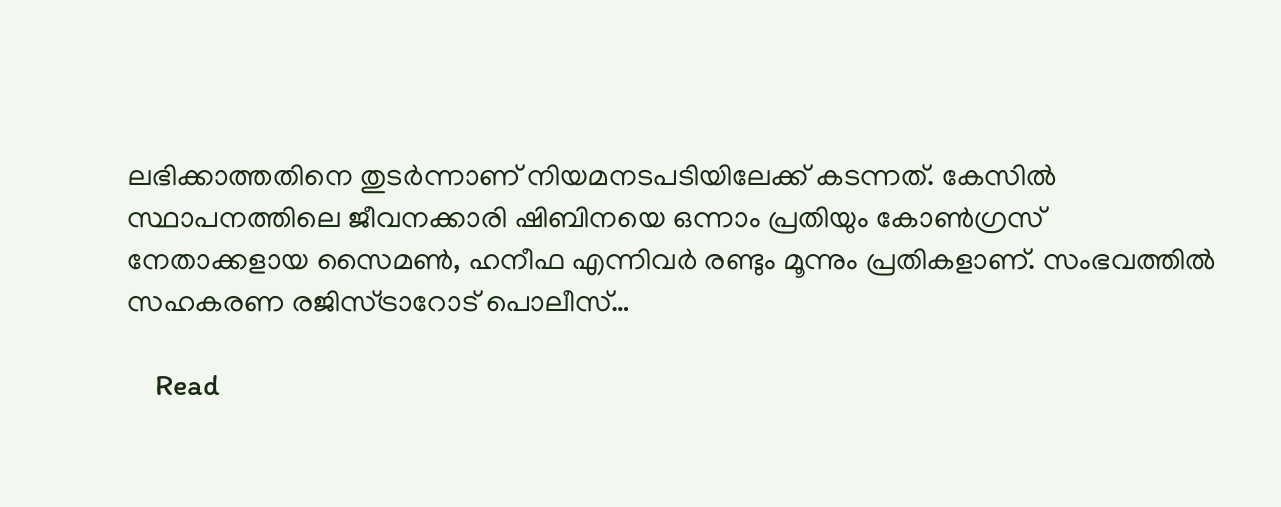ലഭിക്കാത്തതിനെ തുടര്‍ന്നാണ് നിയമനടപടിയിലേക്ക് കടന്നത്. കേസില്‍ സ്ഥാപനത്തിലെ ജീവനക്കാരി ഷിബിനയെ ഒന്നാം പ്രതിയും കോണ്‍ഗ്രസ് നേതാക്കളായ സൈമണ്‍, ഹനീഫ എന്നിവര്‍ രണ്ടും മൂന്നും പ്രതികളാണ്. സംഭവത്തില്‍ സഹകരണ രജിസ്ട്രാറോട് പൊലീസ്…

    Read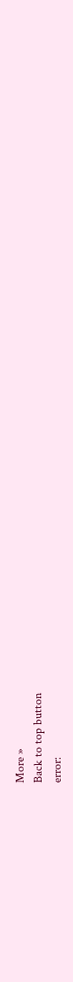More »
Back to top button
error: